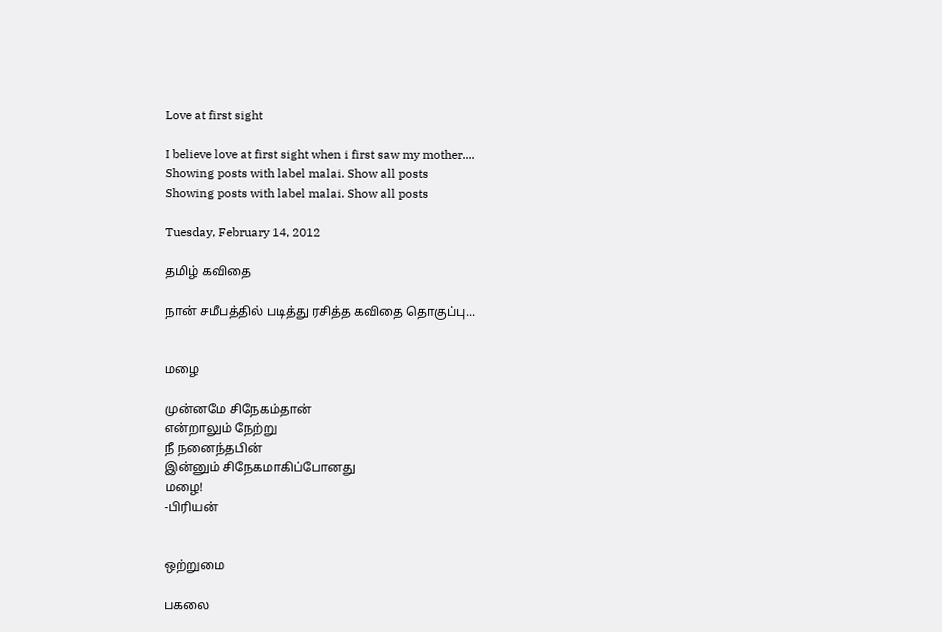Love at first sight

I believe love at first sight when i first saw my mother....
Showing posts with label malai. Show all posts
Showing posts with label malai. Show all posts

Tuesday, February 14, 2012

தமிழ் கவிதை

நான் சமீபத்தில் படித்து ரசித்த கவிதை தொகுப்பு...


மழை

முன்னமே சிநேகம்தான்
என்றாலும் நேற்று
நீ நனைந்தபின்
இன்னும் சிநேகமாகிப்போனது
மழை!
-பிரியன்


ஒற்றுமை

பகலை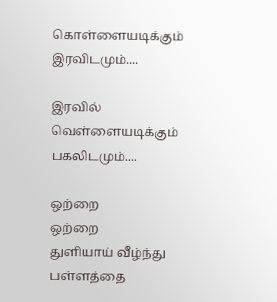கொள்ளையடிக்கும்
இரவிடமும்....

இரவில்
வெள்ளையடிக்கும்
பகலிடமும்....

ஒற்றை
ஒற்றை
துளியாய் வீழ்ந்து
பள்ளத்தை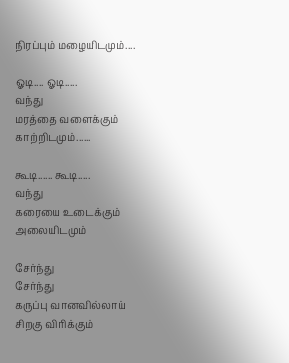நிரப்பும் மழையிடமும்....

ஓடி.... ஓடி.....
வந்து
மரத்தை வளைக்கும்
காற்றிடமும்......

கூடி...... கூடி.....
வந்து
கரையை உடைக்கும்
அலையிடமும்

சேர்ந்து
சேர்ந்து
கருப்பு வானவில்லாய்
சிறகு விரிக்கும்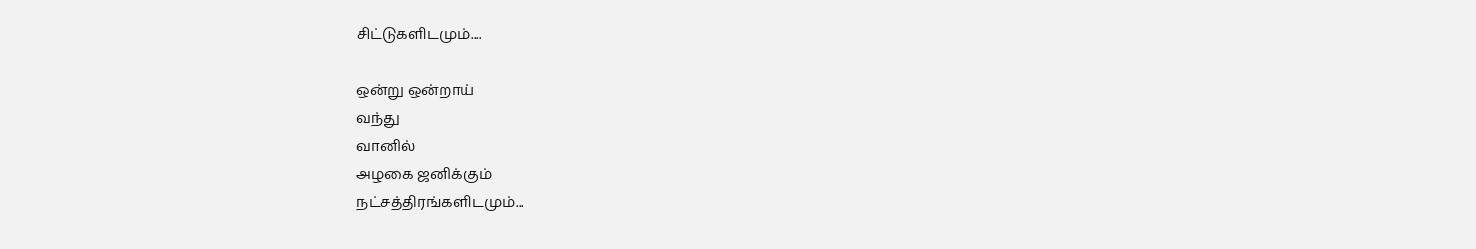சிட்டுகளிடமும்....

ஒன்று ஒன்றாய்
வந்து
வானில்
அழகை ஜனிக்கும்
நட்சத்திரங்களிடமும்...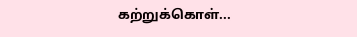கற்றுக்கொள்...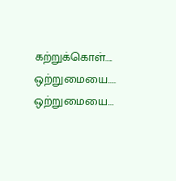கற்றுக்கொள்....
ஒற்றுமையை....
ஒற்றுமையை...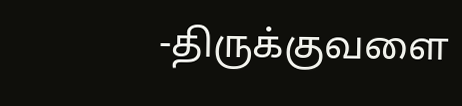-திருக்குவளை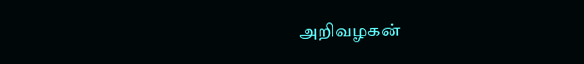அறிவழகன்